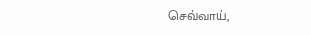செவ்வாய்,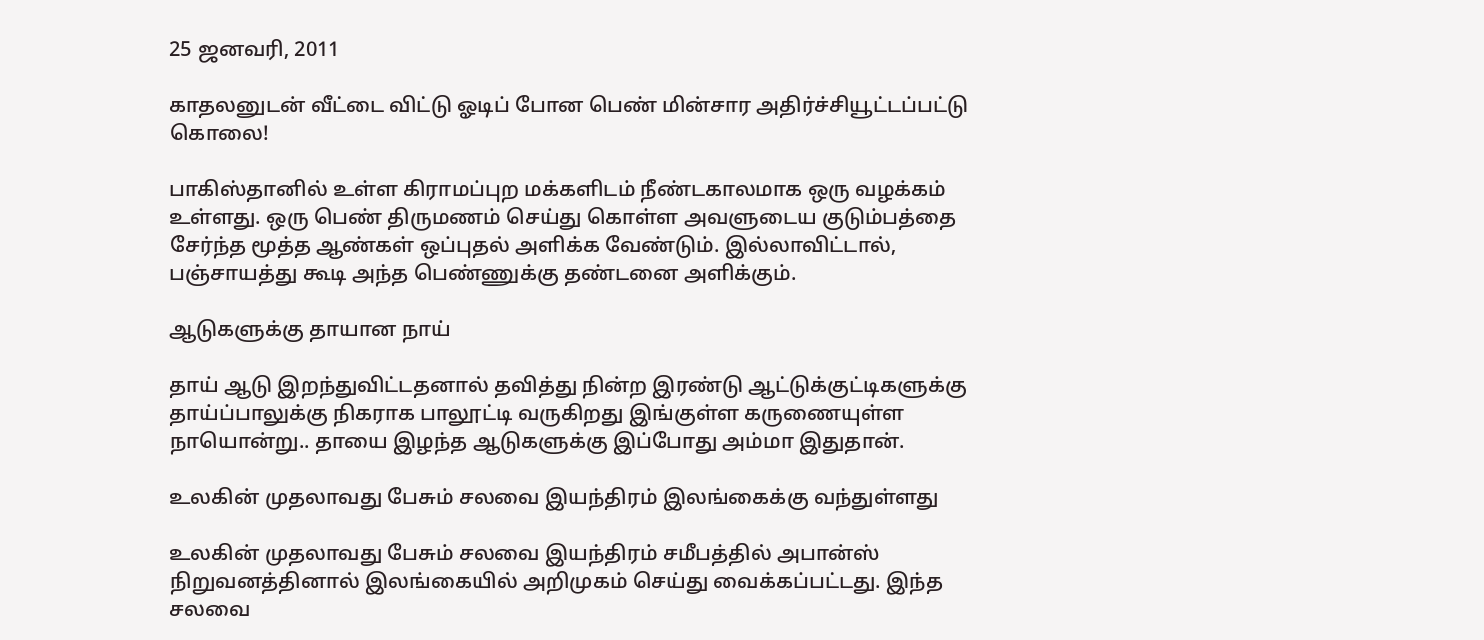25 ஜனவரி, 2011

காதலனுடன் வீட்டை விட்டு ஓடிப் போன பெண் மின்சார அதிர்ச்சியூட்டப்பட்டு கொலை!

பாகிஸ்தானில் உள்ள கிராமப்புற மக்களிடம் நீண்டகாலமாக ஒரு வழக்கம் உள்ளது. ஒரு பெண் திருமணம் செய்து கொள்ள அவளுடைய குடும்பத்தை சேர்ந்த மூத்த ஆண்கள் ஒப்புதல் அளிக்க வேண்டும். இல்லாவிட்டால், பஞ்சாயத்து கூடி அந்த பெண்ணுக்கு தண்டனை அளிக்கும்.

ஆடுகளுக்கு தாயான நாய்

தாய் ஆடு இறந்துவிட்டதனால் தவித்து நின்ற இரண்டு ஆட்டுக்குட்டிகளுக்கு தாய்ப்பாலுக்கு நிகராக பாலூட்டி வருகிறது இங்குள்ள கருணையுள்ள நாயொன்று.. தாயை இழந்த ஆடுகளுக்கு இப்போது அம்மா இதுதான்.

உலகின் முதலாவது பேசும் சலவை இயந்திரம் இலங்கைக்கு வந்துள்ளது

உலகின் முதலாவது பேசும் சலவை இயந்திரம் சமீபத்தில் அபான்ஸ் நிறுவனத்தினால் இலங்கையில் அறிமுகம் செய்து வைக்கப்பட்டது. இந்த சலவை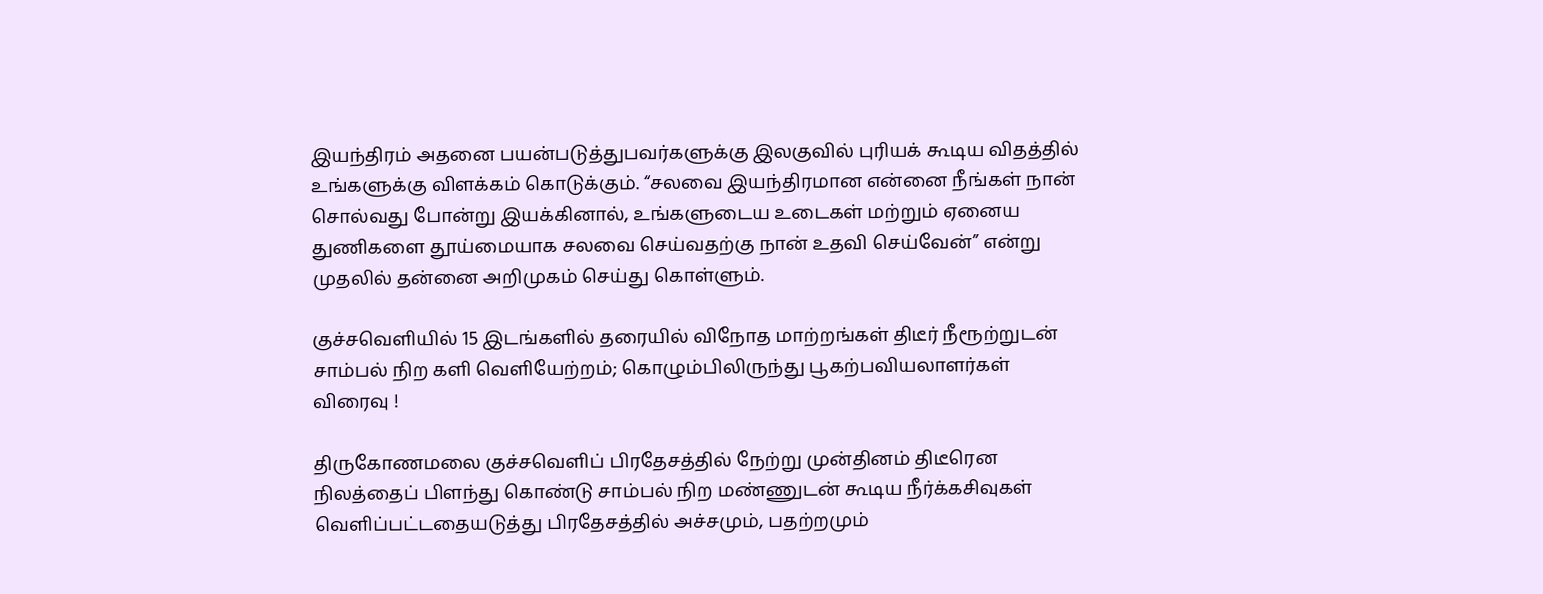இயந்திரம் அதனை பயன்படுத்துபவர்களுக்கு இலகுவில் புரியக் கூடிய விதத்தில் உங்களுக்கு விளக்கம் கொடுக்கும். “சலவை இயந்திரமான என்னை நீங்கள் நான் சொல்வது போன்று இயக்கினால், உங்களுடைய உடைகள் மற்றும் ஏனைய துணிகளை தூய்மையாக சலவை செய்வதற்கு நான் உதவி செய்வேன்” என்று முதலில் தன்னை அறிமுகம் செய்து கொள்ளும்.

குச்சவெளியில் 15 இடங்களில் தரையில் விநோத மாற்றங்கள் திடீர் நீரூற்றுடன் சாம்பல் நிற களி வெளியேற்றம்; கொழும்பிலிருந்து பூகற்பவியலாளர்கள் விரைவு !

திருகோணமலை குச்சவெளிப் பிரதேசத்தில் நேற்று முன்தினம் திடீரென நிலத்தைப் பிளந்து கொண்டு சாம்பல் நிற மண்ணுடன் கூடிய நீர்க்கசிவுகள் வெளிப்பட்டதையடுத்து பிரதேசத்தில் அச்சமும், பதற்றமும்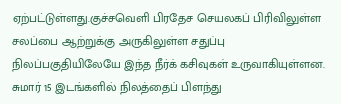ஏற்பட்டுள்ளது.குச்சவெளி பிரதேச செயலகப் பிரிவிலுள்ள சலப்பை ஆற்றுக்கு அருகிலுள்ள சதுப்பு நிலப்பகுதியிலேயே இந்த நீர்க் கசிவுகள் உருவாகியுள்ளன. சுமார் 15 இடங்களில் நிலத்தைப் பிளந்து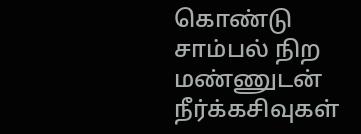கொண்டு சாம்பல் நிற மண்ணுடன் நீர்க்கசிவுகள்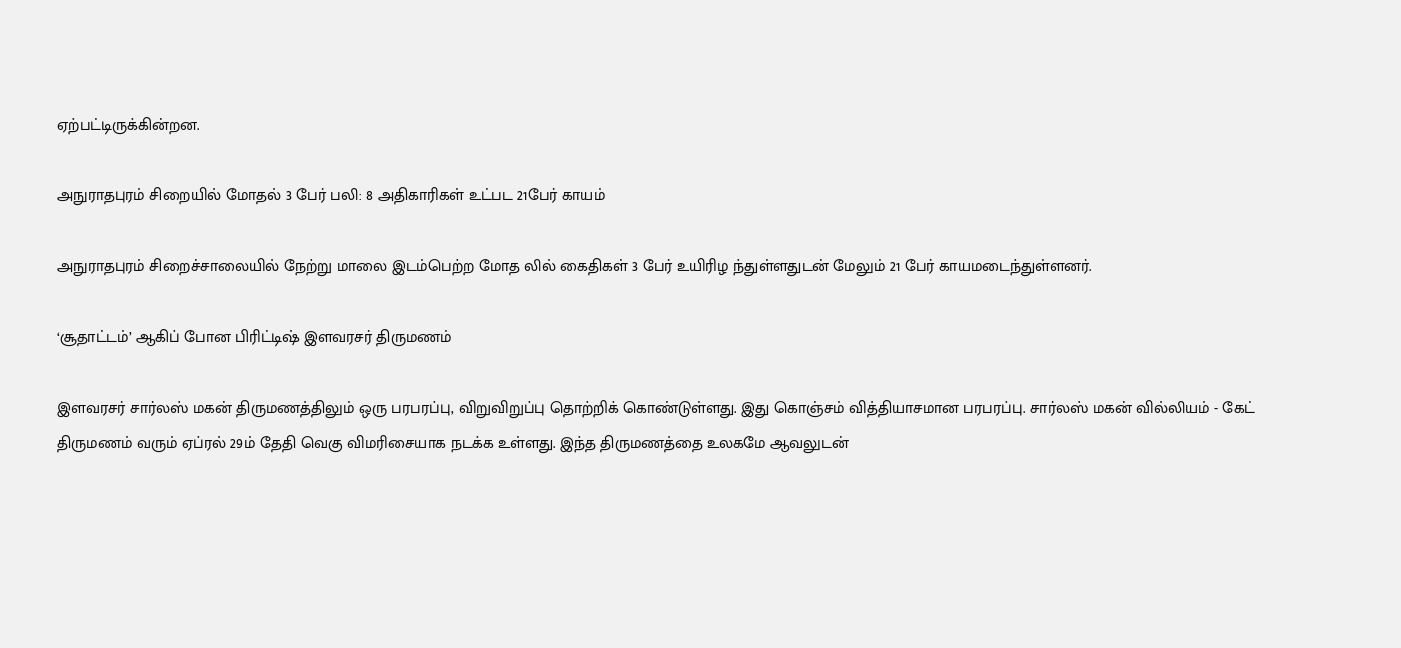ஏற்பட்டிருக்கின்றன.

அநுராதபுரம் சிறையில் மோதல் 3 பேர் பலி: 8 அதிகாரிகள் உட்பட 21பேர் காயம்

அநுராதபுரம் சிறைச்சாலையில் நேற்று மாலை இடம்பெற்ற மோத லில் கைதிகள் 3 பேர் உயிரிழ ந்துள்ளதுடன் மேலும் 21 பேர் காயமடைந்துள்ளனர்.

‘சூதாட்டம்’ ஆகிப் போன பிரிட்டிஷ் இளவரசர் திருமணம்

இளவரசர் சார்லஸ் மகன் திருமணத்திலும் ஒரு பரபரப்பு, விறுவிறுப்பு தொற்றிக் கொண்டுள்ளது. இது கொஞ்சம் வித்தியாசமான பரபரப்பு. சார்லஸ் மகன் வில்லியம் - கேட் திருமணம் வரும் ஏப்ரல் 29ம் தேதி வெகு விமரிசையாக நடக்க உள்ளது. இந்த திருமணத்தை உலகமே ஆவலுடன்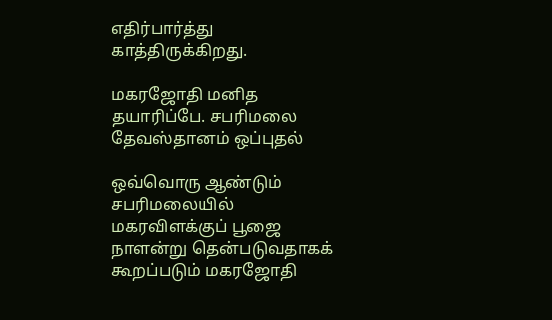எதிர்பார்த்து காத்திருக்கிறது.

மகரஜோதி மனித தயாரிப்பே. சபரிமலை தேவஸ்தானம் ஒப்புதல்

ஒவ்வொரு ஆண்டும் சபரிமலையில் மகரவிளக்குப் பூஜை நாளன்று தென்படுவதாகக் கூறப்படும் மகரஜோதி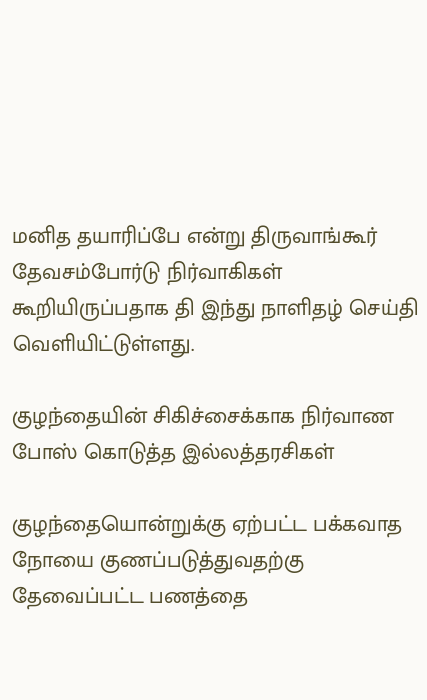மனித தயாரிப்பே என்று திருவாங்கூர் தேவசம்போர்டு நிர்வாகிகள் கூறியிருப்பதாக தி இந்து நாளிதழ் செய்தி வெளியிட்டுள்ளது.

குழந்தையின் சிகிச்சைக்காக நிர்வாண போஸ் கொடுத்த இல்லத்தரசிகள்

குழந்தையொன்றுக்கு ஏற்பட்ட பக்கவாத நோயை குணப்படுத்துவதற்கு தேவைப்பட்ட பணத்தை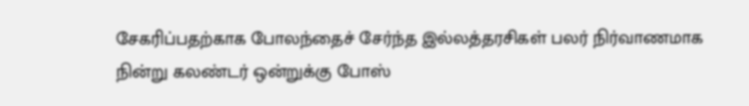சேகரிப்பதற்காக போலந்தைச் சேர்ந்த இல்லத்தரசிகள் பலர் நிர்வாணமாக நின்று கலண்டர் ஒன்றுக்கு போஸ்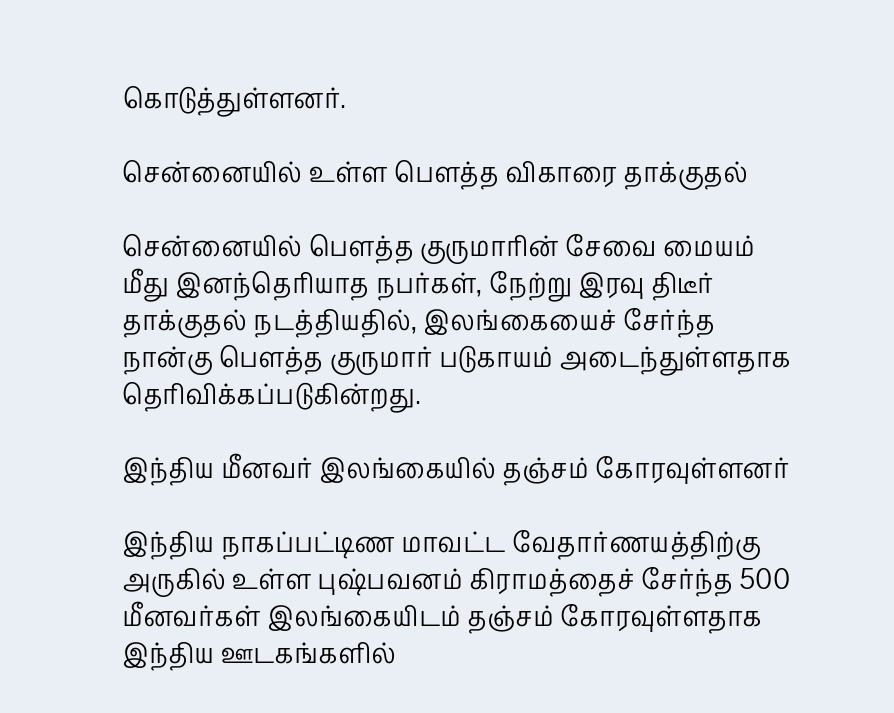கொடுத்துள்ளனர்.

சென்னையில் உள்ள பௌத்த விகாரை தாக்குதல்

சென்னையில் பௌத்த குருமாரின் சேவை மையம் மீது இனந்தெரியாத நபர்கள், நேற்று இரவு திடீர் தாக்குதல் நடத்தியதில், இலங்கையைச் சேர்ந்த நான்கு பௌத்த குருமார் படுகாயம் அடைந்துள்ளதாக தெரிவிக்கப்படுகின்றது.

இந்திய மீனவர் இலங்கையில் தஞ்சம் கோரவுள்ளனர்

இந்திய நாகப்பட்டிண மாவட்ட வேதார்ணயத்திற்கு அருகில் உள்ள புஷ்பவனம் கிராமத்தைச் சேர்ந்த 500 மீனவர்கள் இலங்கையிடம் தஞ்சம் கோரவுள்ளதாக இந்திய ஊடகங்களில்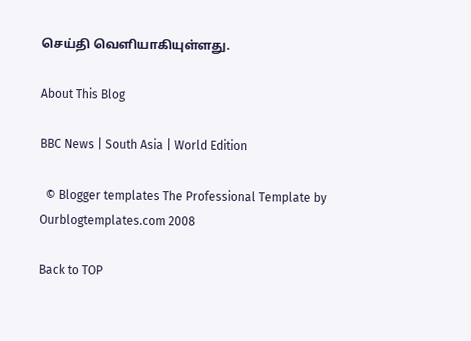செய்தி வெளியாகியுள்ளது.

About This Blog

BBC News | South Asia | World Edition

  © Blogger templates The Professional Template by Ourblogtemplates.com 2008

Back to TOP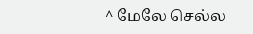^ மேலே செல்ல